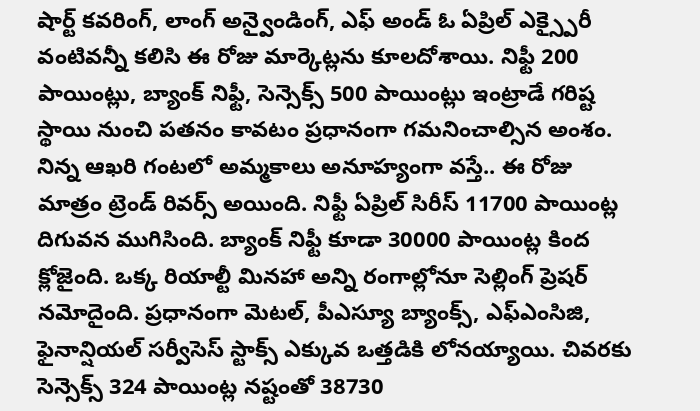షార్ట్ కవరింగ్, లాంగ్ అన్వైండింగ్, ఎఫ్ అండ్ ఓ ఏప్రిల్ ఎక్స్పైరీ వంటివన్నీ కలిసి ఈ రోజు మార్కెట్లను కూలదోశాయి. నిఫ్టీ 200 పాయింట్లు, బ్యాంక్ నిఫ్టీ, సెన్సెక్స్ 500 పాయింట్లు ఇంట్రాడే గరిష్ట స్థాయి నుంచి పతనం కావటం ప్రధానంగా గమనించాల్సిన అంశం. నిన్న ఆఖరి గంటలో అమ్మకాలు అనూహ్యంగా వస్తే.. ఈ రోజు మాత్రం ట్రెండ్ రివర్స్ అయింది. నిఫ్టీ ఏప్రిల్ సిరీస్ 11700 పాయింట్ల దిగువన ముగిసింది. బ్యాంక్ నిఫ్టీ కూడా 30000 పాయింట్ల కింద క్లోజైంది. ఒక్క రియాల్టీ మినహా అన్ని రంగాల్లోనూ సెల్లింగ్ ప్రెషర్ నమోదైంది. ప్రధానంగా మెటల్, పీఎస్యూ బ్యాంక్స్, ఎఫ్ఎంసిజి, ఫైనాన్షియల్ సర్వీసెస్ స్టాక్స్ ఎక్కువ ఒత్తడికి లోనయ్యాయి. చివరకు సెన్సెక్స్ 324 పాయింట్ల నష్టంతో 38730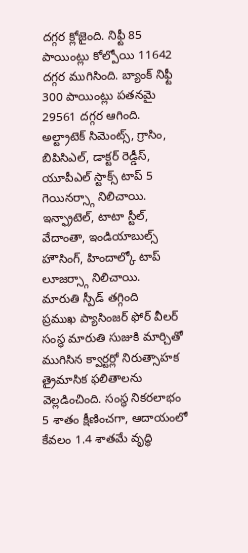దగ్గర క్లోజైంది. నిఫ్టీ 85 పాయింట్లు కోల్పోయి 11642 దగ్గర ముగిసింది. బ్యాంక్ నిఫ్టీ 300 పాయింట్లు పతనమై 29561 దగ్గర ఆగింది.
అల్ట్రాటెక్ సిమెంట్స్, గ్రాసిం, బిపిసిఎల్, డాక్టర్ రెడ్డీస్, యూపీఎల్ స్టాక్స్ టాప్ 5 గెయినర్స్గా నిలిచాయి. ఇన్ఫ్రాటెల్, టాటా స్టీల్, వేదాంతా, ఇండియాబుల్స్ హౌసింగ్, హిందాల్కో టాప్ లూజర్స్గా నిలిచాయి.
మారుతి స్పీడ్ తగ్గింది
ప్రముఖ ప్యాసింజర్ ఫోర్ వీలర్ సంస్థ మారుతి సుజుకి మార్చితో ముగిసిన క్వార్టర్లో నిరుత్సాహక త్రైమాసిక ఫలితాలను వెల్లడించింది. సంస్థ నికరలాభం 5 శాతం క్షీణించగా, ఆదాయంలో కేవలం 1.4 శాతమే వృద్ధి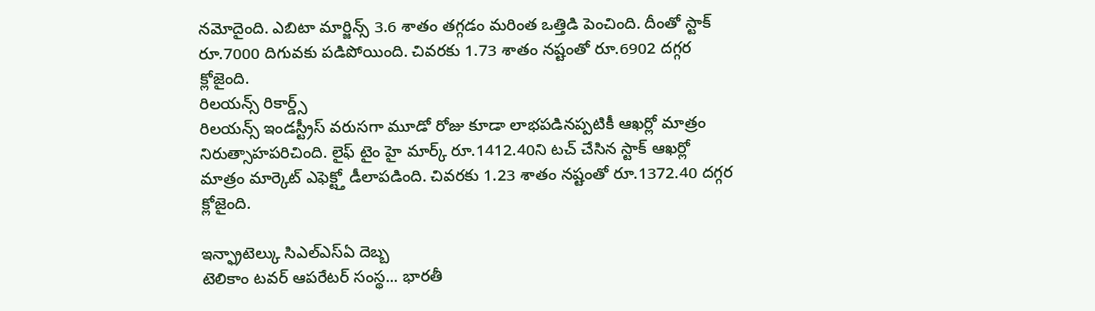నమోదైంది. ఎబిటా మార్జిన్స్ 3.6 శాతం తగ్గడం మరింత ఒత్తిడి పెంచింది. దీంతో స్టాక్ రూ.7000 దిగువకు పడిపోయింది. చివరకు 1.73 శాతం నష్టంతో రూ.6902 దగ్గర క్లోజైంది.
రిలయన్స్ రికార్డ్స్
రిలయన్స్ ఇండస్ట్రీస్ వరుసగా మూడో రోజు కూడా లాభపడినప్పటికీ ఆఖర్లో మాత్రం నిరుత్సాహపరిచింది. లైఫ్ టైం హై మార్క్ రూ.1412.40ని టచ్ చేసిన స్టాక్ ఆఖర్లో మాత్రం మార్కెట్ ఎఫెక్ట్తో డీలాపడింది. చివరకు 1.23 శాతం నష్టంతో రూ.1372.40 దగ్గర క్లోజైంది.

ఇన్ఫ్రాటెల్కు సిఎల్ఎస్ఏ దెబ్బ
టెలికాం టవర్ ఆపరేటర్ సంస్థ... భారతీ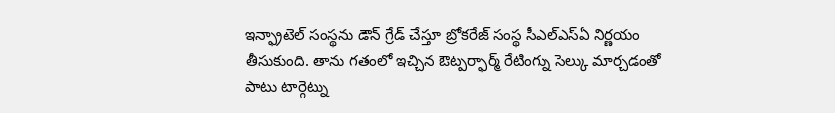ఇన్ఫ్రాటెల్ సంస్థను డౌన్ గ్రేడ్ చేస్తూ బ్రోకరేజ్ సంస్థ సీఎల్ఎస్ఏ నిర్ణయం తీసుకుంది. తాను గతంలో ఇచ్చిన ఔట్పర్ఫార్మ్ రేటింగ్ను సెల్కు మార్చడంతో పాటు టార్గెట్ను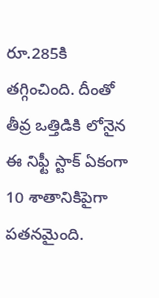రూ.285కి తగ్గించింది. దీంతో తీవ్ర ఒత్తిడికి లోనైన ఈ నిఫ్టీ స్టాక్ ఏకంగా 10 శాతానికిపైగా పతనమైంది.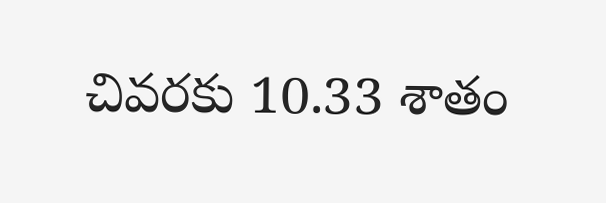చివరకు 10.33 శాతం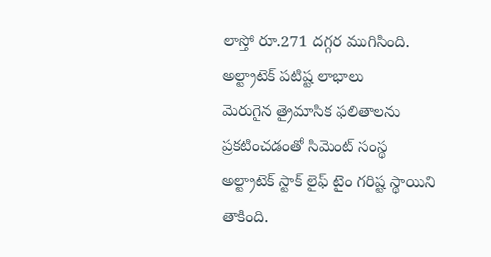లాస్తో రూ.271 దగ్గర ముగిసింది.
అల్ట్రాటెక్ పటిష్ట లాభాలు
మెరుగైన త్రైమాసిక ఫలితాలను ప్రకటించడంతో సిమెంట్ సంస్థ అల్ట్రాటెక్ స్టాక్ లైఫ్ టైం గరిష్ట స్థాయిని తాకింది.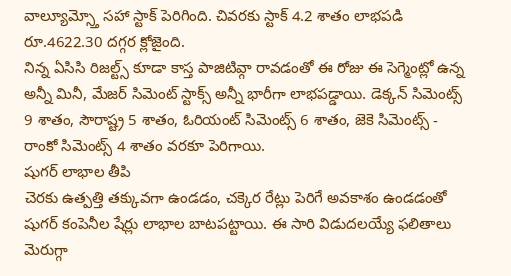వాల్యూమ్స్తో సహా స్టాక్ పెరిగింది. చివరకు స్టాక్ 4.2 శాతం లాభపడి రూ.4622.30 దగ్గర క్లోజైంది.
నిన్న ఏసిసి రిజల్ట్స్ కూడా కాస్త పాజిటివ్గా రావడంతో ఈ రోజు ఈ సెగ్మెంట్లో ఉన్న అన్నీ మినీ, మేజర్ సిమెంట్ స్టాక్స్ అన్నీ భారీగా లాభపడ్డాయి. డెక్కన్ సిమెంట్స్ 9 శాతం, సౌరాష్ట్ర 5 శాతం, ఓరియంట్ సిమెంట్స్ 6 శాతం, జెకె సిమెంట్స్ - రాంకో సిమెంట్స్ 4 శాతం వరకూ పెరిగాయి.
షుగర్ లాభాల తీపి
చెరకు ఉత్పత్తి తక్కువగా ఉండడం, చక్కెర రేట్లు పెరిగే అవకాశం ఉండడంతో షుగర్ కంపెనీల షేర్లు లాభాల బాటపట్టాయి. ఈ సారి విడుదలయ్యే ఫలితాలు మెరుగ్గా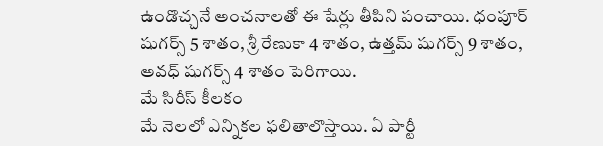ఉండొచ్చనే అంచనాలతో ఈ షేర్లు తీపిని పంచాయి. ధంపూర్ షుగర్స్ 5 శాతం, శ్రీ రేణుకా 4 శాతం, ఉత్తమ్ షుగర్స్ 9 శాతం, అవధ్ షుగర్స్ 4 శాతం పెరిగాయి.
మే సిరీస్ కీలకం
మే నెలలో ఎన్నికల ఫలితాలొస్తాయి. ఏ పార్టీ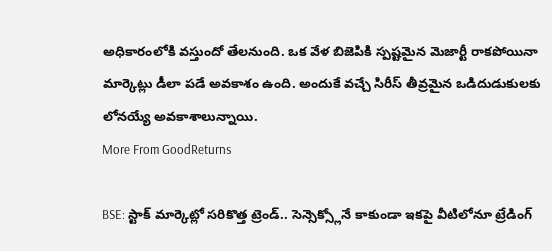అధికారంలోకి వస్తుందో తేలనుంది. ఒక వేళ బిజెపికి స్పష్టమైన మెజార్టీ రాకపోయినా మార్కెట్లు డీలా పడే అవకాశం ఉంది. అందుకే వచ్చే సిరీస్ తీవ్రమైన ఒడిదుడుకులకు లోనయ్యే అవకాశాలున్నాయి.
More From GoodReturns

BSE: స్టాక్ మార్కెట్లో సరికొత్త ట్రెండ్.. సెన్సెక్స్లోనే కాకుండా ఇకపై వీటిలోనూ ట్రేడింగ్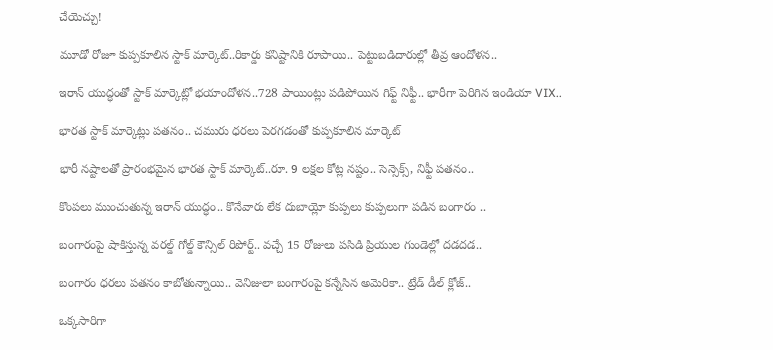చేయెచ్చు!

మూడో రోజూ కుప్పకూలిన స్టాక్ మార్కెట్..రికార్డు కనిష్టానికి రూపాయి.. పెట్టుబడిదారుల్లో తీవ్ర ఆందోళన..

ఇరాన్ యుద్ధంతో స్టాక్ మార్కెట్లో భయాందోళన..728 పాయింట్లు పడిపోయిన గిఫ్ట్ నిఫ్టీ.. భారీగా పెరిగిన ఇండియా VIX..

భారత స్టాక్ మార్కెట్లు పతనం.. చమురు ధరలు పెరగడంతో కుప్పకూలిన మార్కెట్

భారీ నష్టాలతో ప్రారంభమైన భారత స్టాక్ మార్కెట్..రూ. 9 లక్షల కోట్ల నష్టం.. సెన్సెక్స్, నిఫ్టీ పతనం..

కొంపలు ముంచుతున్న ఇరాన్ యుద్ధం.. కొనేవారు లేక దుబాయ్లో కుప్పలు కుప్పలుగా పడిన బంగారం ..

బంగారంపై షాకిస్తున్న వరల్డ్ గోల్డ్ కౌన్సిల్ రిపోర్ట్.. వచ్చే 15 రోజులు పసిడి ప్రియుల గుండెల్లో దడదడ..

బంగారం ధరలు పతనం కాబోతున్నాయి.. వెనిజులా బంగారంపై కన్నేసిన అమెరికా.. ట్రేడ్ డీల్ క్లోజ్..

ఒక్కసారిగా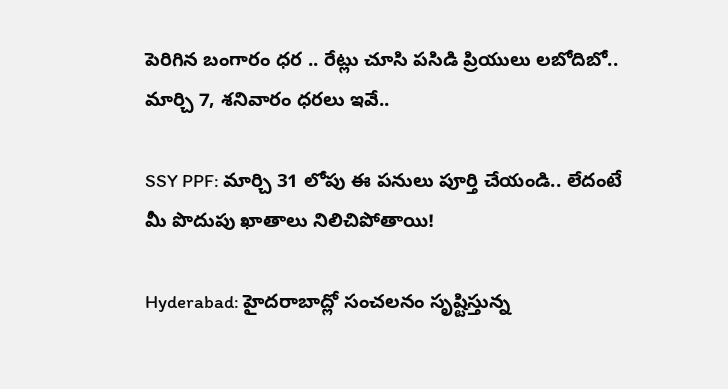పెరిగిన బంగారం ధర .. రేట్లు చూసి పసిడి ప్రియులు లబోదిబో.. మార్చి 7, శనివారం ధరలు ఇవే..

SSY PPF: మార్చి 31 లోపు ఈ పనులు పూర్తి చేయండి.. లేదంటే మీ పొదుపు ఖాతాలు నిలిచిపోతాయి!

Hyderabad: హైదరాబాద్లో సంచలనం సృష్టిస్తున్న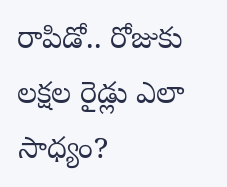రాపిడో.. రోజుకు లక్షల రైడ్లు ఎలా సాధ్యం?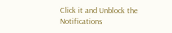Click it and Unblock the Notifications